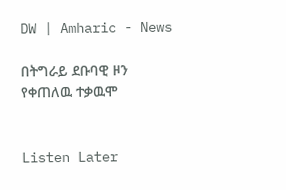DW | Amharic - News

በትግራይ ደቡባዊ ዞን የቀጠለዉ ተቃዉሞ


Listen Later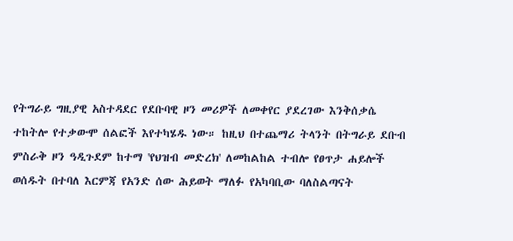የትግራይ ግዚያዊ አስተዳደር የደቡባዊ ዞን መሪዎች ለመቀየር ያደረገው እንቅሰቃሴ ተከትሎ የተቃውሞ ሰልፎች እየተካሄዱ ነው። ከዚህ በተጨማሪ ትላንት በትግራይ ደቡብ ምስራቅ ዞን ዓዲጉደም ከተማ 'የህዝብ መድረክ' ለመከልከል ተብሎ የፀጥታ ሐይሎች ወሰዱት በተባለ እርምጃ የአንድ ሰው ሕይወት ማለፉ የአካባቢው ባለስልጣናት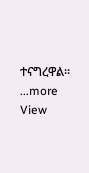ተናግረዋል።
...more
View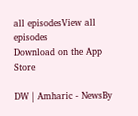all episodesView all episodes
Download on the App Store

DW | Amharic - NewsBy